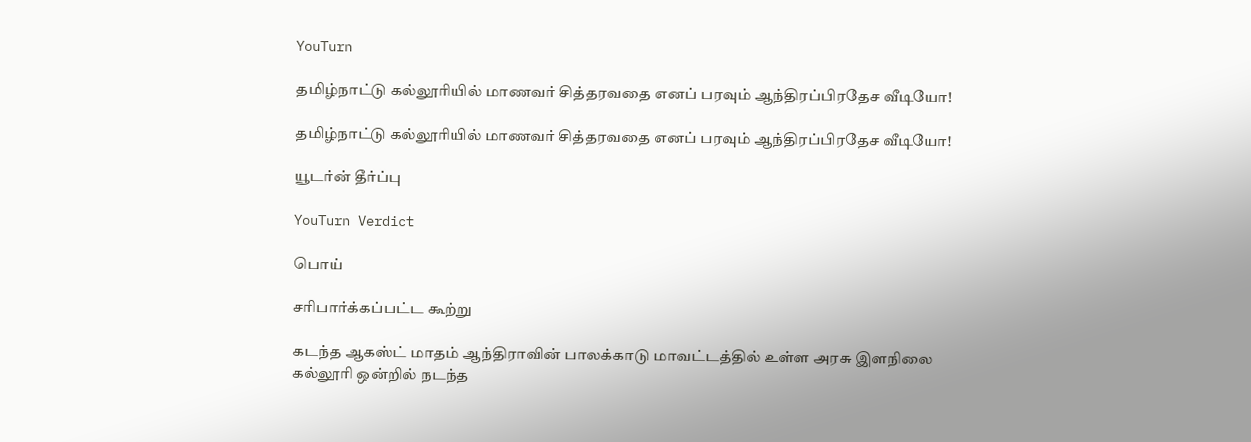YouTurn

தமிழ்நாட்டு கல்லூரியில் மாணவர் சித்தரவதை எனப் பரவும் ஆந்திரப்பிரதேச வீடியோ!

தமிழ்நாட்டு கல்லூரியில் மாணவர் சித்தரவதை எனப் பரவும் ஆந்திரப்பிரதேச வீடியோ!

யூடர்ன் தீர்ப்பு

YouTurn Verdict

பொய்

சரிபார்க்கப்பட்ட கூற்று

கடந்த ஆகஸ்ட் மாதம் ஆந்திராவின் பாலக்காடு மாவட்டத்தில் உள்ள அரசு இளநிலை கல்லூரி ஒன்றில் நடந்த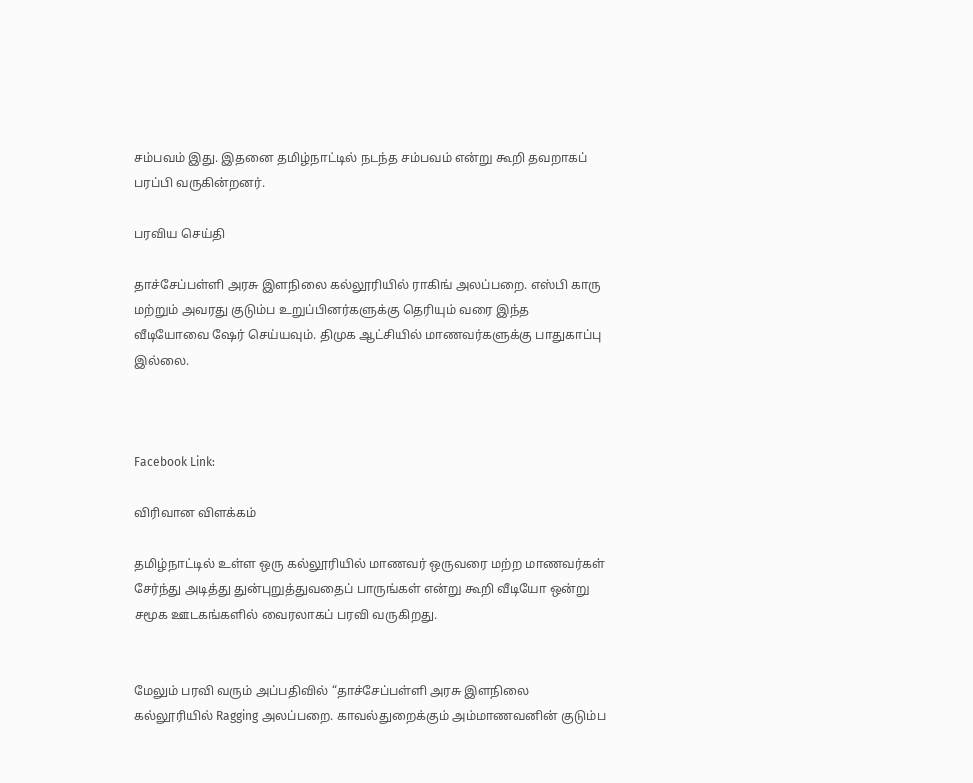சம்பவம் இது. இதனை தமிழ்நாட்டில் நடந்த சம்பவம் என்று கூறி தவறாகப் பரப்பி வருகின்றனர்.

பரவிய செய்தி

தாச்சேப்பள்ளி அரசு இளநிலை கல்லூரியில் ராகிங் அலப்பறை. எஸ்பி காரு மற்றும் அவரது குடும்ப உறுப்பினர்களுக்கு தெரியும் வரை இந்த வீடியோவை ஷேர் செய்யவும். திமுக ஆட்சியில் மாணவர்களுக்கு பாதுகாப்பு இல்லை.



Facebook Link:

விரிவான விளக்கம்

தமிழ்நாட்டில் உள்ள ஒரு கல்லூரியில் மாணவர் ஒருவரை மற்ற மாணவர்கள் சேர்ந்து அடித்து துன்புறுத்துவதைப் பாருங்கள் என்று கூறி வீடியோ ஒன்று சமூக ஊடகங்களில் வைரலாகப் பரவி வருகிறது.


மேலும் பரவி வரும் அப்பதிவில் “தாச்சேப்பள்ளி அரசு இளநிலை கல்லூரியில் Ragging அலப்பறை. காவல்துறைக்கும் அம்மாணவனின் குடும்ப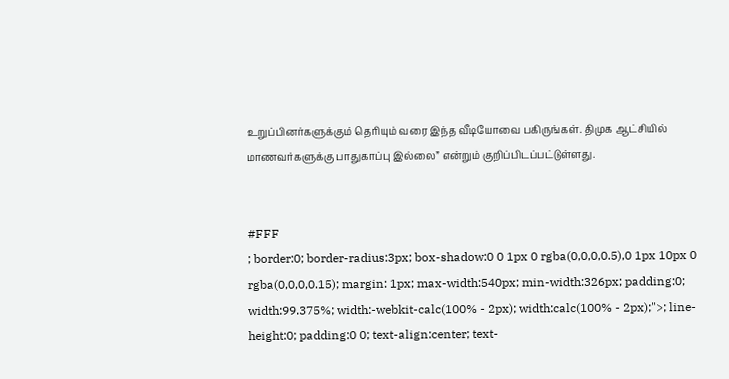உறுப்பினர்களுக்கும் தெரியும் வரை இந்த வீடியோவை பகிருங்கள். திமுக ஆட்சியில் மாணவர்களுக்கு பாதுகாப்பு இல்லை” என்றும் குறிப்பிடப்பட்டுள்ளது.


#FFF
; border:0; border-radius:3px; box-shadow:0 0 1px 0 rgba(0,0,0,0.5),0 1px 10px 0 rgba(0,0,0,0.15); margin: 1px; max-width:540px; min-width:326px; padding:0; width:99.375%; width:-webkit-calc(100% - 2px); width:calc(100% - 2px);">; line-height:0; padding:0 0; text-align:center; text-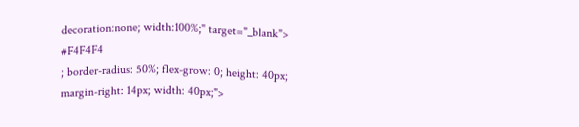decoration:none; width:100%;" target="_blank">
#F4F4F4
; border-radius: 50%; flex-grow: 0; height: 40px; margin-right: 14px; width: 40px;">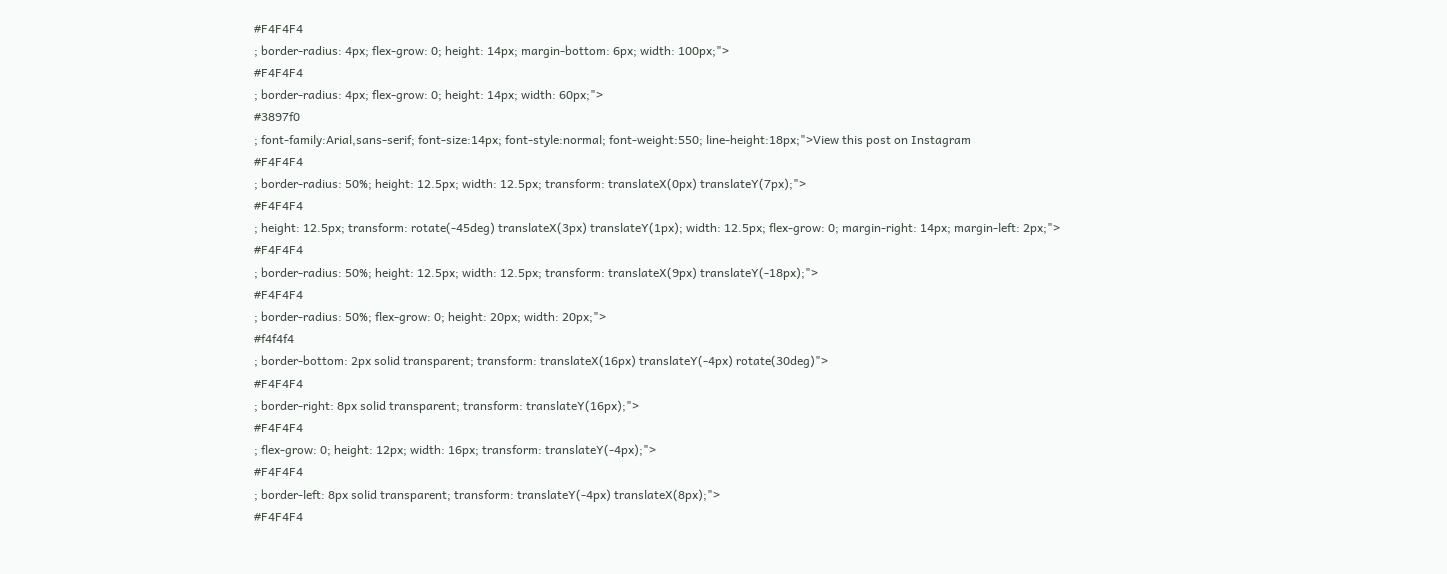#F4F4F4
; border-radius: 4px; flex-grow: 0; height: 14px; margin-bottom: 6px; width: 100px;">
#F4F4F4
; border-radius: 4px; flex-grow: 0; height: 14px; width: 60px;">
#3897f0
; font-family:Arial,sans-serif; font-size:14px; font-style:normal; font-weight:550; line-height:18px;">View this post on Instagram
#F4F4F4
; border-radius: 50%; height: 12.5px; width: 12.5px; transform: translateX(0px) translateY(7px);">
#F4F4F4
; height: 12.5px; transform: rotate(-45deg) translateX(3px) translateY(1px); width: 12.5px; flex-grow: 0; margin-right: 14px; margin-left: 2px;">
#F4F4F4
; border-radius: 50%; height: 12.5px; width: 12.5px; transform: translateX(9px) translateY(-18px);">
#F4F4F4
; border-radius: 50%; flex-grow: 0; height: 20px; width: 20px;">
#f4f4f4
; border-bottom: 2px solid transparent; transform: translateX(16px) translateY(-4px) rotate(30deg)">
#F4F4F4
; border-right: 8px solid transparent; transform: translateY(16px);">
#F4F4F4
; flex-grow: 0; height: 12px; width: 16px; transform: translateY(-4px);">
#F4F4F4
; border-left: 8px solid transparent; transform: translateY(-4px) translateX(8px);">
#F4F4F4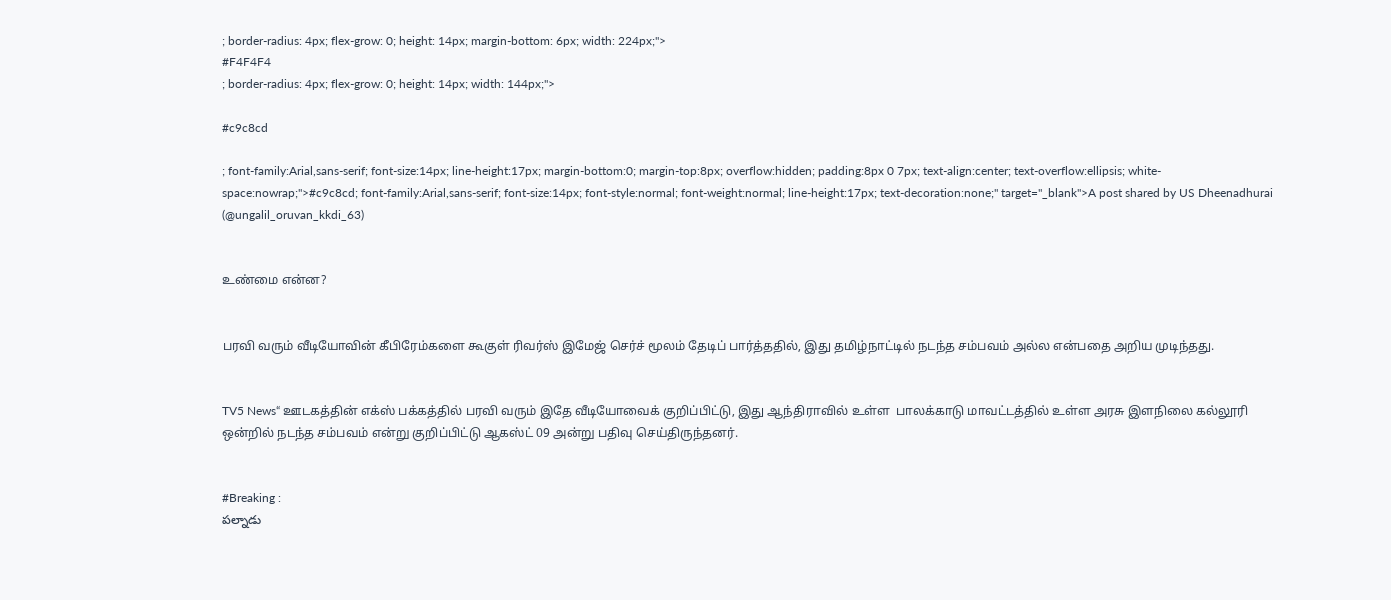; border-radius: 4px; flex-grow: 0; height: 14px; margin-bottom: 6px; width: 224px;">
#F4F4F4
; border-radius: 4px; flex-grow: 0; height: 14px; width: 144px;">

#c9c8cd

; font-family:Arial,sans-serif; font-size:14px; line-height:17px; margin-bottom:0; margin-top:8px; overflow:hidden; padding:8px 0 7px; text-align:center; text-overflow:ellipsis; white-space:nowrap;">#c9c8cd; font-family:Arial,sans-serif; font-size:14px; font-style:normal; font-weight:normal; line-height:17px; text-decoration:none;" target="_blank">A post shared by US Dheenadhurai (@ungalil_oruvan_kkdi_63)


உண்மை என்ன?


பரவி வரும் வீடியோவின் கீபிரேம்களை கூகுள் ரிவர்ஸ் இமேஜ் செர்ச் மூலம் தேடிப் பார்த்ததில், இது தமிழ்நாட்டில் நடந்த சம்பவம் அல்ல என்பதை அறிய முடிந்தது.


TV5 News“ ஊடகத்தின் எக்ஸ் பக்கத்தில் பரவி வரும் இதே வீடியோவைக் குறிப்பிட்டு, இது ஆந்திராவில் உள்ள  பாலக்காடு மாவட்டத்தில் உள்ள அரசு இளநிலை கல்லூரி ஒன்றில் நடந்த சம்பவம் என்று குறிப்பிட்டு ஆகஸ்ட் 09 அன்று பதிவு செய்திருந்தனர்.


#Breaking :
పల్నాడు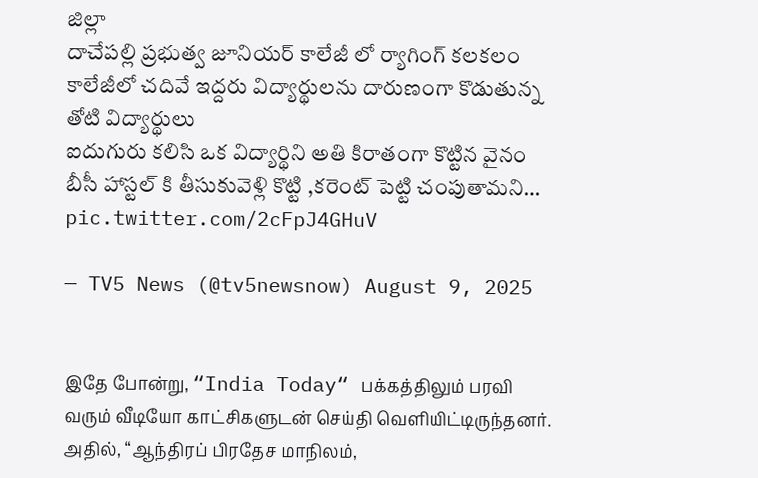జిల్లా
దాచేపల్లి ప్రభుత్వ జూనియర్ కాలేజీ లో ర్యాగింగ్ కలకలం
కాలేజీలో చదివే ఇద్దరు విద్యార్థులను దారుణంగా కొడుతున్న తోటి విద్యార్థులు
ఐదుగురు కలిసి ఒక విద్యార్థిని అతి కిరాతంగా కొట్టిన వైనం
బీసీ హాస్టల్ కి తీసుకువెళ్లి కొట్టి ,కరెంట్ పెట్టి చంపుతామని… pic.twitter.com/2cFpJ4GHuV

— TV5 News (@tv5newsnow) August 9, 2025


இதே போன்று, “India Today“ பக்கத்திலும் பரவி வரும் வீடியோ காட்சிகளுடன் செய்தி வெளியிட்டிருந்தனர். அதில், “ஆந்திரப் பிரதேச மாநிலம்,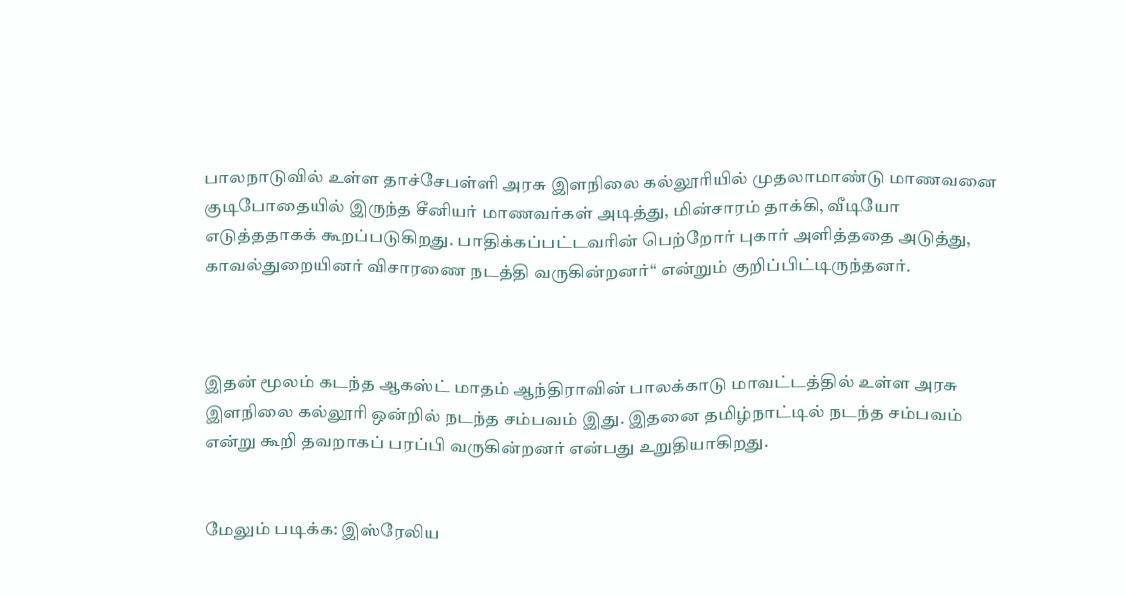பாலநாடுவில் உள்ள தாச்சேபள்ளி அரசு இளநிலை கல்லூரியில் முதலாமாண்டு மாணவனை குடிபோதையில் இருந்த சீனியர் மாணவர்கள் அடித்து, மின்சாரம் தாக்கி, வீடியோ எடுத்ததாகக் கூறப்படுகிறது. பாதிக்கப்பட்டவரின் பெற்றோர் புகார் அளித்ததை அடுத்து, காவல்துறையினர் விசாரணை நடத்தி வருகின்றனர்“ என்றும் குறிப்பிட்டிருந்தனர்.



இதன் மூலம் கடந்த ஆகஸ்ட் மாதம் ஆந்திராவின் பாலக்காடு மாவட்டத்தில் உள்ள அரசு இளநிலை கல்லூரி ஒன்றில் நடந்த சம்பவம் இது. இதனை தமிழ்நாட்டில் நடந்த சம்பவம் என்று கூறி தவறாகப் பரப்பி வருகின்றனர் என்பது உறுதியாகிறது.


மேலும் படிக்க: இஸ்ரேலிய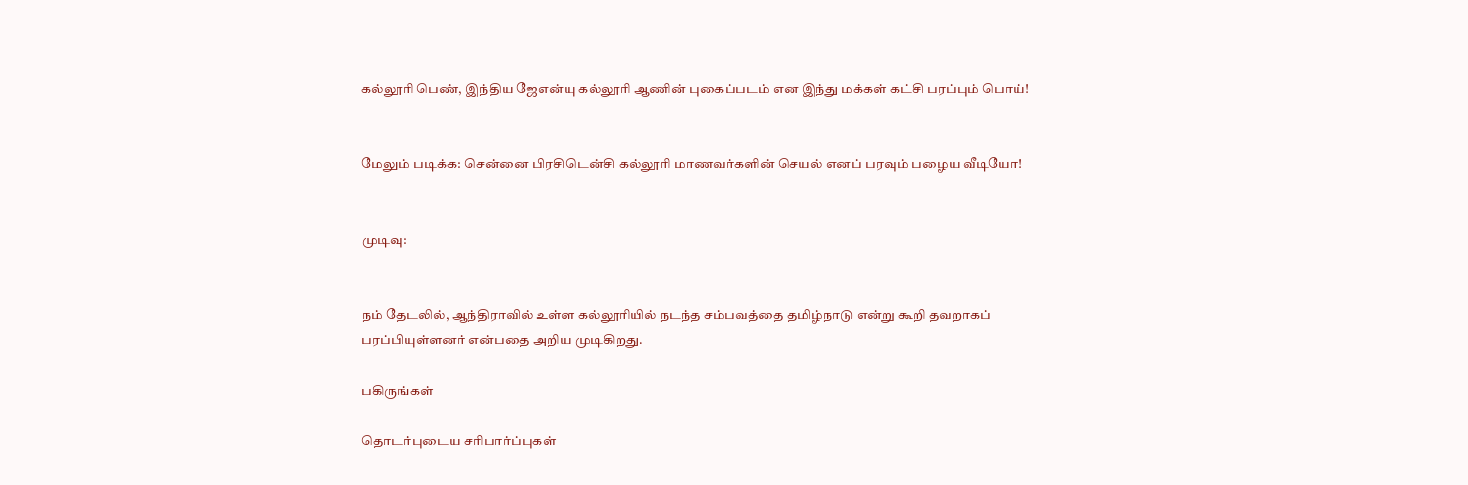கல்லூரி பெண், இந்திய ஜேஎன்யு கல்லூரி ஆணின் புகைப்படம் என இந்து மக்கள் கட்சி பரப்பும் பொய்!


மேலும் படிக்க: சென்னை பிரசிடென்சி கல்லூரி மாணவர்களின் செயல் எனப் பரவும் பழைய வீடியோ!


முடிவு:


நம் தேடலில், ஆந்திராவில் உள்ள கல்லூரியில் நடந்த சம்பவத்தை தமிழ்நாடு என்று கூறி தவறாகப் பரப்பியுள்ளனர் என்பதை அறிய முடிகிறது.

பகிருங்கள்

தொடர்புடைய சரிபார்ப்புகள்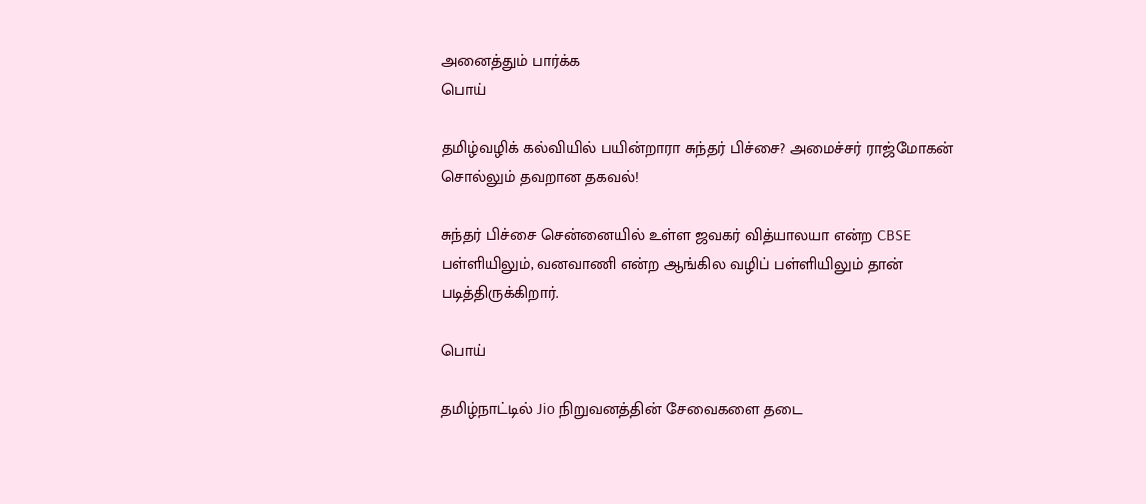அனைத்தும் பார்க்க
பொய்

தமிழ்வழிக் கல்வியில் பயின்றாரா சுந்தர் பிச்சை? அமைச்சர் ராஜ்மோகன் சொல்லும் தவறான தகவல்!

சுந்தர் பிச்சை சென்னையில் உள்ள ஜவகர் வித்யாலயா என்ற CBSE பள்ளியிலும், வனவாணி என்ற ஆங்கில வழிப் பள்ளியிலும் தான் படித்திருக்கிறார்.

பொய்

தமிழ்நாட்டில் Jio நிறுவனத்தின் சேவைகளை தடை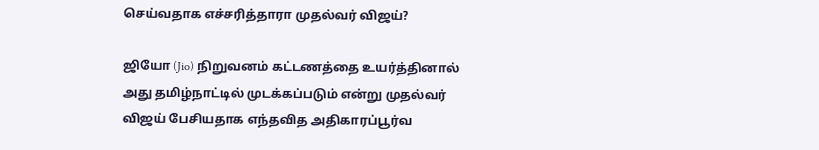செய்வதாக எச்சரித்தாரா முதல்வர் விஜய்?

ஜியோ (Jio) நிறுவனம் கட்டணத்தை உயர்த்தினால் அது தமிழ்நாட்டில் முடக்கப்படும் என்று முதல்வர் விஜய் பேசியதாக எந்தவித அதிகாரப்பூர்வ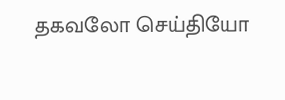தகவலோ செய்தியோ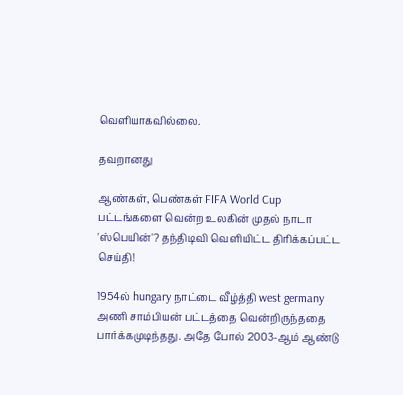வெளியாகவில்லை.

தவறானது

ஆண்கள், பெண்கள் FIFA World Cup பட்டங்களை வென்ற உலகின் முதல் நாடா 'ஸ்பெயின்'? தந்திடிவி வெளியிட்ட திரிக்கப்பட்ட செய்தி!

1954ல் hungary நாட்டை வீழ்த்தி west germany அணி சாம்பியன் பட்டத்தை வென்றிருந்ததை பார்க்கமுடிந்தது. அதே போல் 2003-ஆம் ஆண்டு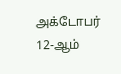அக்டோபர் 12-ஆம்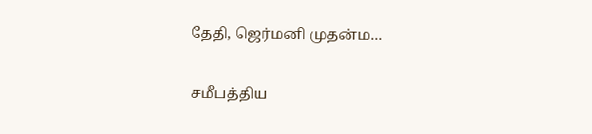தேதி, ஜெர்மனி முதன்ம…

சமீபத்திய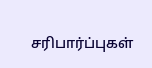சரிபார்ப்புகள்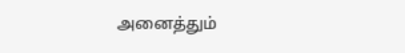அனைத்தும்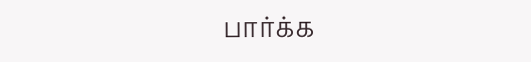பார்க்க